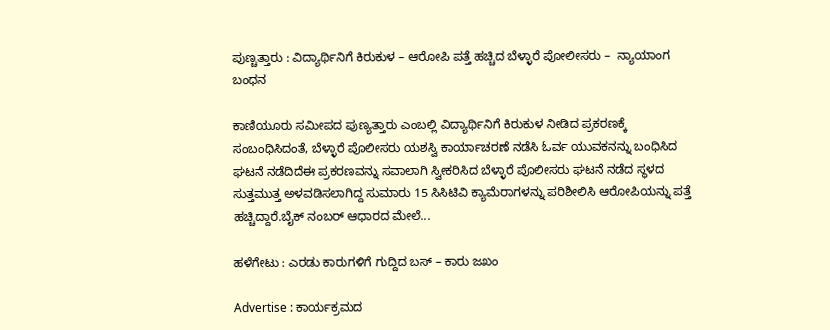ಪುಣ್ಚತ್ತಾರು : ವಿದ್ಯಾರ್ಥಿನಿಗೆ ಕಿರುಕುಳ – ಆರೋಪಿ ಪತ್ತೆ ಹಚ್ಚಿದ ಬೆಳ್ಳಾರೆ ಪೋಲೀಸರು –  ನ್ಯಾಯಾಂಗ ಬಂಧನ

ಕಾಣಿಯೂರು ಸಮೀಪದ ಪುಣ್ಯತ್ತಾರು ಎಂಬಲ್ಲಿ ವಿದ್ಯಾರ್ಥಿನಿಗೆ ಕಿರುಕುಳ ನೀಡಿದ ಪ್ರಕರಣಕ್ಕೆ ಸಂಬಂಧಿಸಿದಂತೆ, ಬೆಳ್ಳಾರೆ ಪೊಲೀಸರು ಯಶಸ್ವಿ ಕಾರ್ಯಾಚರಣೆ ನಡೆಸಿ ಓರ್ವ ಯುವಕನನ್ನು ಬಂಧಿಸಿದ ಘಟನೆ ನಡೆದಿದೆಈ ಪ್ರಕರಣವನ್ನು ಸವಾಲಾಗಿ ಸ್ವೀಕರಿಸಿದ ಬೆಳ್ಳಾರೆ ಪೊಲೀಸರು ಘಟನೆ ನಡೆದ ಸ್ಥಳದ ಸುತ್ತಮುತ್ತ ಅಳವಡಿಸಲಾಗಿದ್ದ ಸುಮಾರು 15 ಸಿಸಿಟಿವಿ ಕ್ಯಾಮೆರಾಗಳನ್ನು ಪರಿಶೀಲಿಸಿ ಆರೋಪಿಯನ್ನು ಪತ್ತೆ ಹಚ್ಚಿದ್ದಾರೆ.ಬೈಕ್‌ ನಂಬರ್ ಆಧಾರದ ಮೇಲೆ...

ಹಳೆಗೇಟು : ಎರಡು ಕಾರುಗಳಿಗೆ ಗುದ್ದಿದ ಬಸ್ – ಕಾರು ಜಖಂ

Advertise : ಕಾರ್ಯಕ್ರಮದ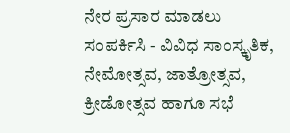ನೇರ ಪ್ರಸಾರ ಮಾಡಲು ಸಂಪರ್ಕಿಸಿ - ವಿವಿಧ ಸಾಂಸ್ಕೃತಿಕ, ನೇಮೋತ್ಸವ, ಜಾತ್ರೋತ್ಸವ, ಕ್ರೀಡೋತ್ಸವ ಹಾಗೂ ಸಭೆ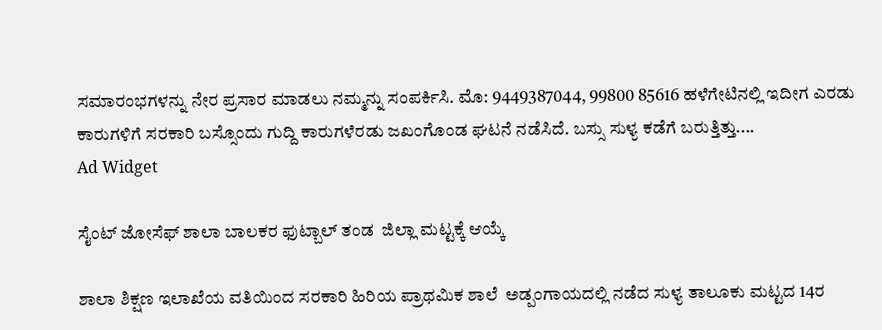ಸಮಾರಂಭಗಳನ್ನು ನೇರ ಪ್ರಸಾರ ಮಾಡಲು ನಮ್ಮನ್ನು ಸಂಪರ್ಕಿಸಿ. ಮೊ: 9449387044, 99800 85616 ಹಳೆಗೇಟಿನಲ್ಲಿ ಇದೀಗ ಎರಡು ಕಾರುಗಳಿಗೆ ಸರಕಾರಿ ಬಸ್ಸೊಂದು ಗುದ್ದಿ ಕಾರುಗಳೆರಡು ಜಖಂಗೊಂಡ ಘಟನೆ ನಡೆಸಿದೆ. ಬಸ್ಸು ಸುಳ್ಯ ಕಡೆಗೆ ಬರುತ್ತಿತ್ತು....
Ad Widget

ಸೈಂಟ್ ಜೋಸೆಫ್ ಶಾಲಾ ಬಾಲಕರ ಫುಟ್ಬಾಲ್ ತಂಡ  ಜಿಲ್ಲಾ ಮಟ್ಟಕ್ಕೆ ಆಯ್ಕೆ

ಶಾಲಾ ಶಿಕ್ಷಣ ಇಲಾಖೆಯ ವತಿಯಿಂದ ಸರಕಾರಿ ಹಿರಿಯ ಪ್ರಾಥಮಿಕ ಶಾಲೆ  ಅಡ್ಪಂಗಾಯದಲ್ಲಿ ನಡೆದ ಸುಳ್ಯ ತಾಲೂಕು ಮಟ್ಟದ 14ರ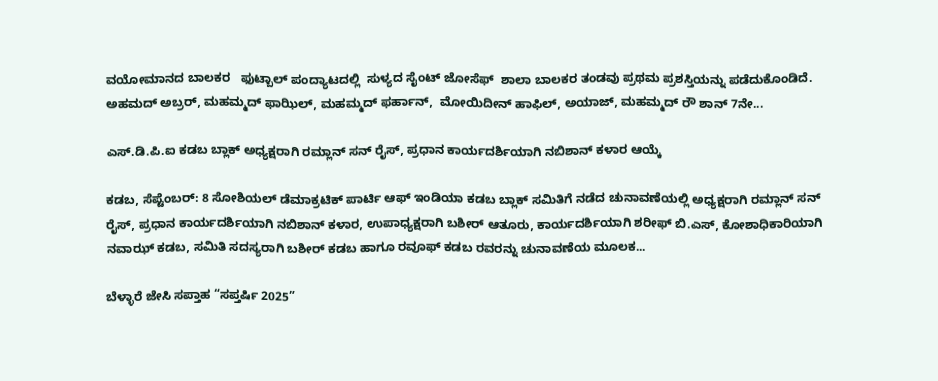ವಯೋಮಾನದ ಬಾಲಕರ   ಫುಟ್ಬಾಲ್ ಪಂದ್ಯಾಟದಲ್ಲಿ  ಸುಳ್ಯದ ಸೈಂಟ್ ಜೋಸೆಫ್  ಶಾಲಾ ಬಾಲಕರ ತಂಡವು ಪ್ರಥಮ ಪ್ರಶಸ್ತಿಯನ್ನು ಪಡೆದುಕೊಂಡಿದೆ.  ಅಹಮದ್ ಅಬ್ರರ್, ಮಹಮ್ಮದ್ ಫಾಝಿಲ್, ಮಹಮ್ಮದ್ ಫರ್ಹಾನ್,  ಮೋಯಿದೀನ್ ಹಾಫಿಲ್, ಅಯಾಜ್, ಮಹಮ್ಮದ್ ರೌ ಶಾನ್ 7ನೇ...

ಎಸ್.ಡಿ.ಪಿ.ಐ ಕಡಬ ಬ್ಲಾಕ್ ಅಧ್ಯಕ್ಷರಾಗಿ ರಮ್ಲಾನ್ ಸನ್ ರೈಸ್, ಪ್ರಧಾನ ಕಾರ್ಯದರ್ಶಿಯಾಗಿ ನಬಿಶಾನ್ ಕಳಾರ ಆಯ್ಕೆ

ಕಡಬ, ಸೆಪ್ಟೆಂಬರ್: 8 ಸೋಶಿಯಲ್ ಡೆಮಾಕ್ರಟಿಕ್ ಪಾರ್ಟಿ ಆಫ್ ಇಂಡಿಯಾ ಕಡಬ ಬ್ಲಾಕ್ ಸಮಿತಿಗೆ ನಡೆದ ಚುನಾವಣೆಯಲ್ಲಿ ಅಧ್ಯಕ್ಷರಾಗಿ ರಮ್ಲಾನ್ ಸನ್ ರೈಸ್, ಪ್ರಧಾನ ಕಾರ್ಯದರ್ಶಿಯಾಗಿ ನಬಿಶಾನ್ ಕಳಾರ, ಉಪಾಧ್ಯಕ್ಷರಾಗಿ ಬಶೀರ್ ಆತೂರು, ಕಾರ್ಯದರ್ಶಿಯಾಗಿ ಶರೀಫ್ ಬಿ.ಎಸ್, ಕೋಶಾಧಿಕಾರಿಯಾಗಿ ನವಾಝ್ ಕಡಬ, ಸಮಿತಿ ಸದಸ್ಯರಾಗಿ ಬಶೀರ್ ಕಡಬ ಹಾಗೂ ರವೂಫ್ ಕಡಬ ರವರನ್ನು ಚುನಾವಣೆಯ ಮೂಲಕ...

ಬೆಳ್ಳಾರೆ ಜೇಸಿ ಸಪ್ತಾಹ “ಸಪ್ತರ್ಷಿ 2025”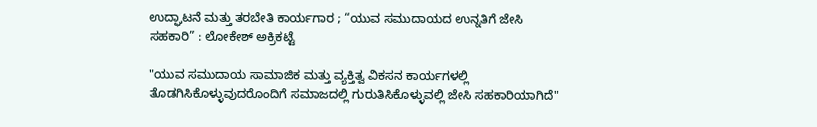ಉದ್ಘಾಟನೆ ಮತ್ತು ತರಬೇತಿ ಕಾರ್ಯಗಾರ ; “ಯುವ ಸಮುದಾಯದ ಉನ್ನತಿಗೆ ಜೇಸಿ ಸಹಕಾರಿ” : ಲೋಕೇಶ್ ಅಕ್ರಿಕಟ್ಟೆ

"ಯುವ ಸಮುದಾಯ ಸಾಮಾಜಿಕ ಮತ್ತು ವ್ಯಕ್ತಿತ್ವ ವಿಕಸನ ಕಾರ್ಯಗಳಲ್ಲಿ ತೊಡಗಿಸಿಕೊಳ್ಳುವುದರೊಂದಿಗೆ ಸಮಾಜದಲ್ಲಿ ಗುರುತಿಸಿಕೊಳ್ಳುವಲ್ಲಿ ಜೇಸಿ ಸಹಕಾರಿಯಾಗಿದೆ"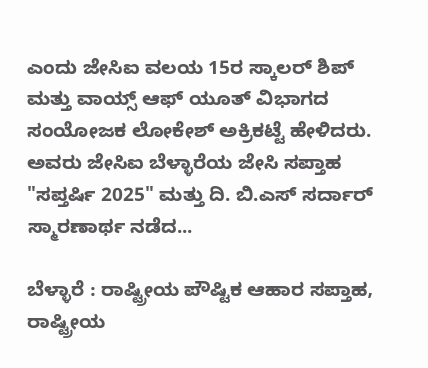ಎಂದು ಜೇಸಿಐ ವಲಯ 15ರ ಸ್ಕಾಲರ್ ಶಿಪ್ ಮತ್ತು ವಾಯ್ಸ್ ಆಫ್ ಯೂತ್ ವಿಭಾಗದ ಸಂಯೋಜಕ ಲೋಕೇಶ್ ಅಕ್ರಿಕಟ್ಟೆ ಹೇಳಿದರು. ಅವರು ಜೇಸಿಐ ಬೆಳ್ಳಾರೆಯ ಜೇಸಿ ಸಪ್ತಾಹ "ಸಪ್ತರ್ಷಿ 2025" ಮತ್ತು ದಿ. ಬಿ.ಎಸ್ ಸರ್ದಾರ್ ಸ್ಮಾರಣಾರ್ಥ ನಡೆದ...

ಬೆಳ್ಳಾರೆ : ರಾಷ್ಟ್ರೀಯ ಪೌಷ್ಟಿಕ ಆಹಾರ ಸಪ್ತಾಹ, ರಾಷ್ಟ್ರೀಯ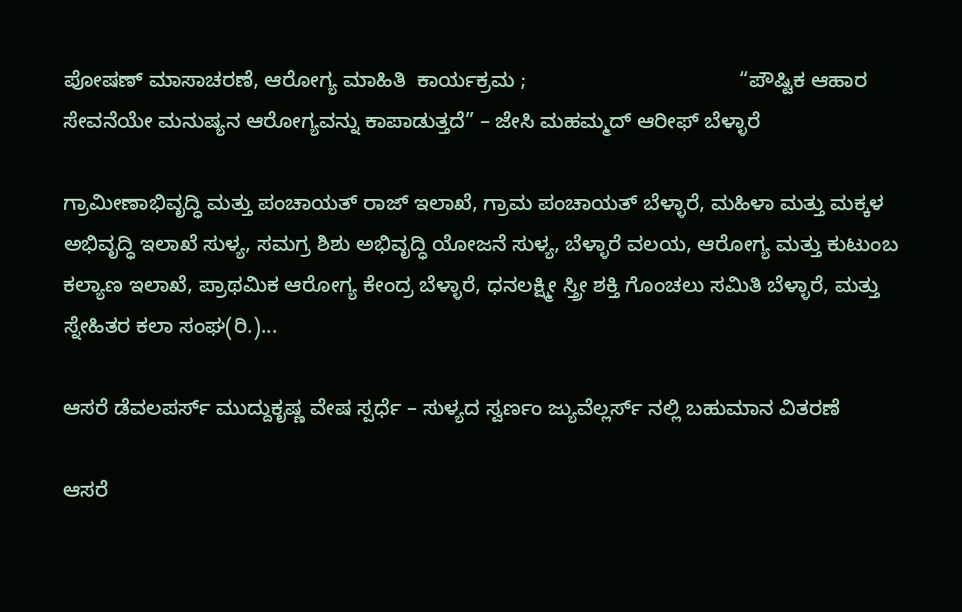ಪೋಷಣ್ ಮಾಸಾಚರಣೆ, ಆರೋಗ್ಯ ಮಾಹಿತಿ  ಕಾರ್ಯಕ್ರಮ ;                                     “ಪೌಷ್ಟಿಕ ಆಹಾರ ಸೇವನೆಯೇ ಮನುಷ್ಯನ ಆರೋಗ್ಯವನ್ನು ಕಾಪಾಡುತ್ತದೆ” – ಜೇಸಿ ಮಹಮ್ಮದ್ ಆರೀಫ್ ಬೆಳ್ಳಾರೆ

ಗ್ರಾಮೀಣಾಭಿವೃದ್ಧಿ ಮತ್ತು ಪಂಚಾಯತ್ ರಾಜ್ ಇಲಾಖೆ, ಗ್ರಾಮ ಪಂಚಾಯತ್ ಬೆಳ್ಳಾರೆ, ಮಹಿಳಾ ಮತ್ತು ಮಕ್ಕಳ ಅಭಿವೃದ್ಧಿ ಇಲಾಖೆ ಸುಳ್ಯ, ಸಮಗ್ರ ಶಿಶು ಅಭಿವೃದ್ಧಿ ಯೋಜನೆ ಸುಳ್ಯ, ಬೆಳ್ಳಾರೆ ವಲಯ, ಆರೋಗ್ಯ ಮತ್ತು ಕುಟುಂಬ ಕಲ್ಯಾಣ ಇಲಾಖೆ, ಪ್ರಾಥಮಿಕ ಆರೋಗ್ಯ ಕೇಂದ್ರ ಬೆಳ್ಳಾರೆ, ಧನಲಕ್ಷ್ಮೀ ಸ್ತ್ರೀ ಶಕ್ತಿ ಗೊಂಚಲು ಸಮಿತಿ ಬೆಳ್ಳಾರೆ, ಮತ್ತು ಸ್ನೇಹಿತರ ಕಲಾ ಸಂಘ(ರಿ.)...

ಆಸರೆ ಡೆವಲಪರ್ಸ್ ಮುದ್ದುಕೃಷ್ಣ ವೇಷ ಸ್ಪರ್ಧೆ – ಸುಳ್ಯದ ಸ್ವರ್ಣಂ ಜ್ಯುವೆಲ್ಲರ್ಸ್ ನಲ್ಲಿ ಬಹುಮಾನ ವಿತರಣೆ

ಆಸರೆ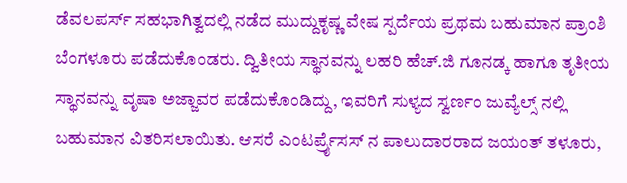ಡೆವಲಪರ್ಸ್ ಸಹಭಾಗಿತ್ವದಲ್ಲಿ ನಡೆದ ಮುದ್ದುಕೃಷ್ಣ ವೇಷ ಸ್ಪರ್ದೆಯ ಪ್ರಥಮ ಬಹುಮಾನ ಪ್ರಾಂಶಿ ಬೆಂಗಳೂರು ಪಡೆದುಕೊಂಡರು. ದ್ವಿತೀಯ ಸ್ಥಾನವನ್ನು ಲಹರಿ ಹೆಚ್.ಜಿ ಗೂನಡ್ಕ ಹಾಗೂ ತೃತೀಯ ಸ್ಥಾನವನ್ನು ವೃಷಾ ಅಜ್ಜಾವರ ಪಡೆದುಕೊಂಡಿದ್ದು, ಇವರಿಗೆ ಸುಳ್ಯದ ಸ್ವರ್ಣಂ ಜುವ್ಯೆಲ್ಸ್ ನಲ್ಲಿ ಬಹುಮಾನ ವಿತರಿಸಲಾಯಿತು. ಆಸರೆ ಎಂಟರ್ಪ್ರೈಸಸ್ ನ ಪಾಲುದಾರರಾದ ಜಯಂತ್ ತಳೂರು,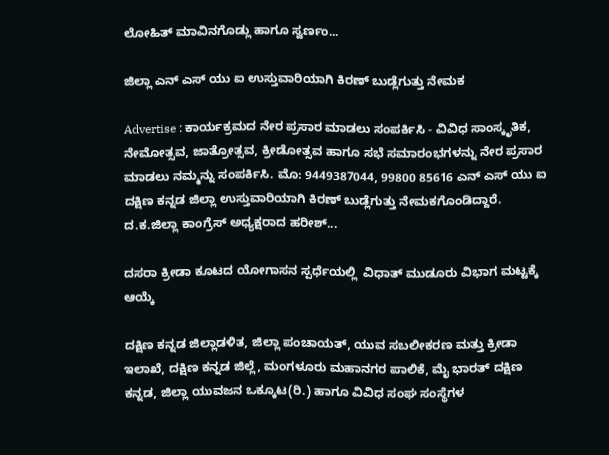ಲೋಹಿತ್ ಮಾವಿನಗೊಡ್ಲು ಹಾಗೂ ಸ್ವರ್ಣಂ...

ಜಿಲ್ಲಾ ಎನ್ ಎಸ್ ಯು ಐ ಉಸ್ತುವಾರಿಯಾಗಿ ಕಿರಣ್ ಬುಡ್ಲೆಗುತ್ತು ನೇಮಕ

Advertise : ಕಾರ್ಯಕ್ರಮದ ನೇರ ಪ್ರಸಾರ ಮಾಡಲು ಸಂಪರ್ಕಿಸಿ - ವಿವಿಧ ಸಾಂಸ್ಕೃತಿಕ, ನೇಮೋತ್ಸವ, ಜಾತ್ರೋತ್ಸವ, ಕ್ರೀಡೋತ್ಸವ ಹಾಗೂ ಸಭೆ ಸಮಾರಂಭಗಳನ್ನು ನೇರ ಪ್ರಸಾರ ಮಾಡಲು ನಮ್ಮನ್ನು ಸಂಪರ್ಕಿಸಿ. ಮೊ: 9449387044, 99800 85616 ಎನ್ ಎಸ್ ಯು ಐ ದಕ್ಷಿಣ ಕನ್ನಡ ಜಿಲ್ಲಾ ಉಸ್ತುವಾರಿಯಾಗಿ ಕಿರಣ್ ಬುಡ್ಲೆಗುತ್ತು ನೇಮಕಗೊಂಡಿದ್ದಾರೆ. ದ.ಕ.ಜಿಲ್ಲಾ ಕಾಂಗ್ರೆಸ್ ಅಧ್ಯಕ್ಷರಾದ ಹರೀಶ್...

ದಸರಾ ಕ್ರೀಡಾ ಕೂಟದ ಯೋಗಾಸನ ಸ್ಪರ್ಧೆಯಲ್ಲಿ  ವಿಧಾತ್ ಮುಡೂರು ವಿಭಾಗ ಮಟ್ಟಕ್ಕೆ ಆಯ್ಕೆ

ದಕ್ಷಿಣ ಕನ್ನಡ ಜಿಲ್ಲಾಡಳಿತ, ಜಿಲ್ಲಾ ಪಂಚಾಯತ್, ಯುವ ಸಬಲೀಕರಣ ಮತ್ತು ಕ್ರೀಡಾ ಇಲಾಖೆ, ದಕ್ಷಿಣ ಕನ್ನಡ ಜಿಲ್ಲೆ, ಮಂಗಳೂರು ಮಹಾನಗರ ಪಾಲಿಕೆ, ಮೈ ಭಾರತ್ ದಕ್ಷಿಣ ಕನ್ನಡ, ಜಿಲ್ಲಾ ಯುವಜನ ಒಕ್ಕೂಟ(ರಿ.) ಹಾಗೂ ವಿವಿಧ ಸಂಘ ಸಂಸ್ಥೆಗಳ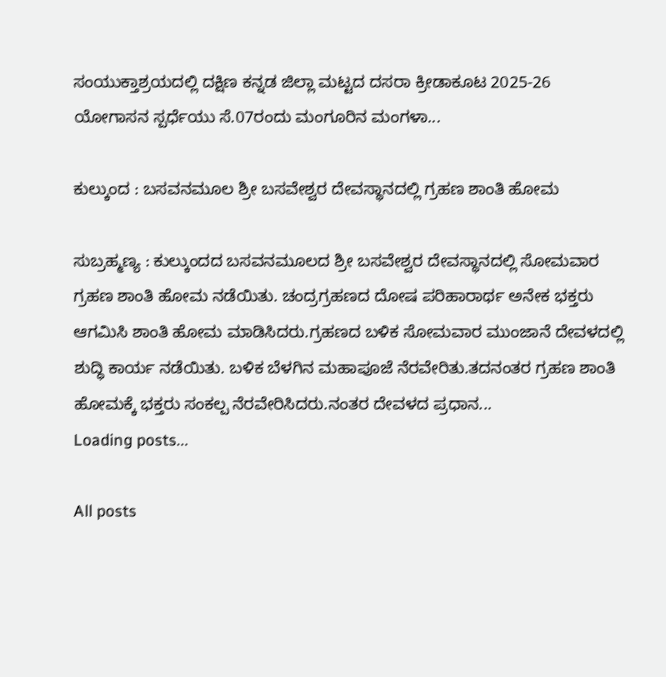ಸಂಯುಕ್ತಾಶ್ರಯದಲ್ಲಿ ದಕ್ಷಿಣ ಕನ್ನಡ ಜಿಲ್ಲಾ ಮಟ್ಟದ ದಸರಾ ಕ್ರೀಡಾಕೂಟ 2025-26 ಯೋಗಾಸನ ಸ್ಪರ್ಧೆಯು ಸೆ.07ರಂದು ಮಂಗೂರಿನ ಮಂಗಳಾ...

ಕುಲ್ಕುಂದ : ಬಸವನಮೂಲ ಶ್ರೀ ಬಸವೇಶ್ವರ ದೇವಸ್ಥಾನದಲ್ಲಿ ಗ್ರಹಣ ಶಾಂತಿ ಹೋಮ

ಸುಬ್ರಹ್ಮಣ್ಯ : ಕುಲ್ಕುಂದದ ಬಸವನಮೂಲದ ಶ್ರೀ ಬಸವೇಶ್ವರ ದೇವಸ್ಥಾನದಲ್ಲಿ ಸೋಮವಾರ ಗ್ರಹಣ ಶಾಂತಿ ಹೋಮ ನಡೆಯಿತು. ಚಂದ್ರಗ್ರಹಣದ ದೋಷ ಪರಿಹಾರಾರ್ಥ ಅನೇಕ ಭಕ್ತರು ಆಗಮಿಸಿ ಶಾಂತಿ ಹೋಮ ಮಾಡಿಸಿದರು.ಗ್ರಹಣದ ಬಳಿಕ ಸೋಮವಾರ ಮುಂಜಾನೆ ದೇವಳದಲ್ಲಿ ಶುದ್ಧಿ ಕಾರ್ಯ ನಡೆಯಿತು. ಬಳಿಕ ಬೆಳಗಿನ ಮಹಾಪೂಜೆ ನೆರವೇರಿತು.ತದನಂತರ ಗ್ರಹಣ ಶಾಂತಿ ಹೋಮಕ್ಕೆ ಭಕ್ತರು ಸಂಕಲ್ಪ ನೆರವೇರಿಸಿದರು.ನಂತರ ದೇವಳದ ಪ್ರಧಾನ...
Loading posts...

All posts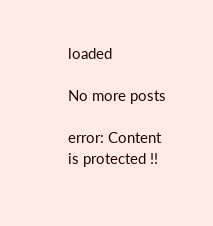loaded

No more posts

error: Content is protected !!